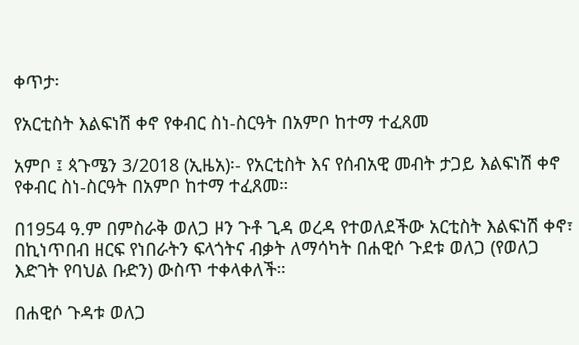ቀጥታ፡

የአርቲስት እልፍነሽ ቀኖ የቀብር ስነ-ስርዓት በአምቦ ከተማ ተፈጸመ

አምቦ ፤ ጳጉሜን 3/2018 (ኢዜአ)፡- የአርቲስት እና የሰብአዊ መብት ታጋይ እልፍነሽ ቀኖ የቀብር ስነ-ስርዓት በአምቦ ከተማ ተፈጸመ።

በ1954 ዓ.ም በምስራቅ ወለጋ ዞን ጉቶ ጊዳ ወረዳ የተወለደችው አርቲስት እልፍነሽ ቀኖ፣ በኪነጥበብ ዘርፍ የነበራትን ፍላጎትና ብቃት ለማሳካት በሐዊሶ ጉደቱ ወለጋ (የወለጋ እድገት የባህል ቡድን) ውስጥ ተቀላቀለች።

በሐዊሶ ጉዳቱ ወለጋ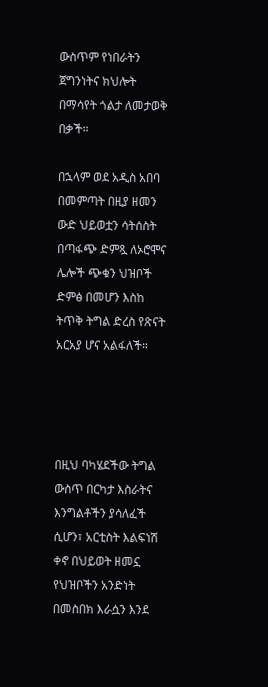ውስጥም የነበራትን ጀግንነትና ክህሎት በማሳየት ጎልታ ለመታወቅ በቃች።

በኋላም ወደ አዲስ አበባ በመምጣት በዚያ ዘመን ውድ ህይወቷን ሳትሰስት በጣፋጭ ድምጿ ለኦሮሞና ሌሎች ጭቁን ህዝቦች ድምፅ በመሆን እስከ ትጥቅ ትግል ድረስ የጽናት አርአያ ሆና አልፋለች።




በዚህ ባካሄደችው ትግል ውስጥ በርካታ እስራትና እንግልቶችን ያሳለፈች ሲሆን፣ አርቲስት እልፍነሽ ቀኖ በህይወት ዘመኗ የህዝቦችን አንድነት በመስበክ እራሷን እንደ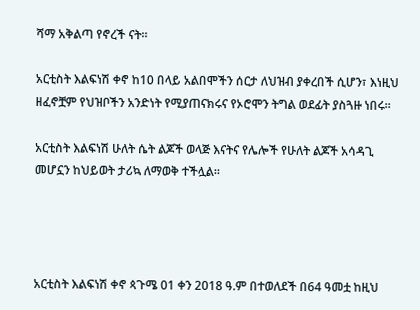ሻማ አቅልጣ የኖረች ናት።

አርቲስት እልፍነሽ ቀኖ ከ10 በላይ አልበሞችን ሰርታ ለህዝብ ያቀረበች ሲሆን፣ እነዚህ ዘፈኖቿም የህዝቦችን አንድነት የሚያጠናክሩና የኦሮሞን ትግል ወደፊት ያስጓዙ ነበሩ።

አርቲስት እልፍነሽ ሁለት ሴት ልጆች ወላጅ እናትና የሌሎች የሁለት ልጆች አሳዳጊ  መሆኗን ከህይወት ታሪኳ ለማወቅ ተችሏል።




አርቲስት እልፍነሽ ቀኖ ጳጉሜ 01 ቀን 2018 ዓ.ም በተወለደች በ64 ዓመቷ ከዚህ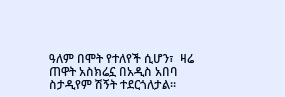ዓለም በሞት የተለየች ሲሆን፣  ዛሬ ጠዋት አስክሬኗ በአዲስ አበባ ስታዲየም ሽኝት ተደርጎለታል።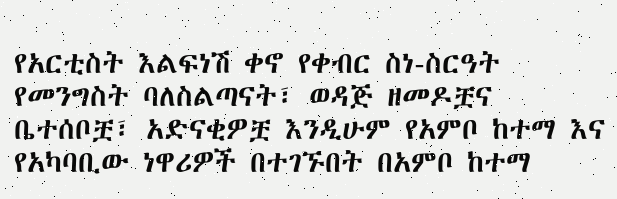የአርቲስት እልፍነሽ ቀኖ የቀብር ስነ-ስርዓት የመንግስት ባለስልጣናት፣ ወዳጅ ዘመዶቿና ቤተሰቦቿ፣ አድናቂዎቿ እንዲሁም የአምቦ ከተማ እና የአካባቢው ነዋሪዎች በተገኙበት በአምቦ ከተማ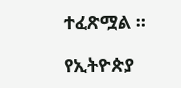ተፈጽሟል ።

የኢትዮጵያ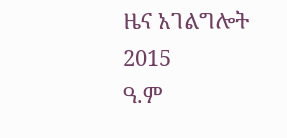ዜና አገልግሎት
2015
ዓ.ም